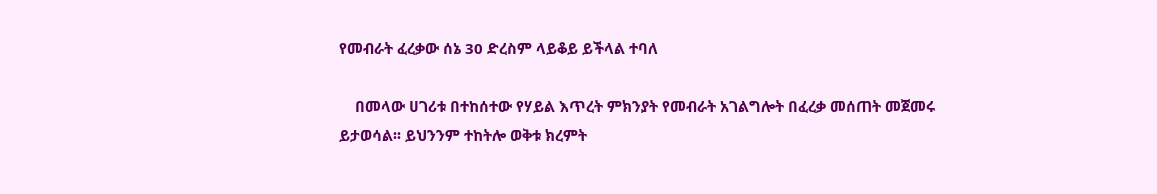የመብራት ፈረቃው ሰኔ 30 ድረስም ላይቆይ ይችላል ተባለ

    በመላው ሀገሪቱ በተከሰተው የሃይል እጥረት ምክንያት የመብራት አገልግሎት በፈረቃ መሰጠት መጀመሩ ይታወሳል፡፡ ይህንንም ተከትሎ ወቅቱ ክረምት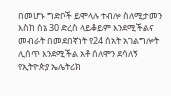በመሆኑ ግድቦች ይሞላሉ ተብሎ ስለሚታመን እስከ ሰኔ 30 ድረስ ላይቆይም እንደሚችልና መብራት በመደበኛነት የ24 ሰአት አገልግሎት ሊሰጥ እንደሚችል አቶ ሰለሞን ደሳለኝ የኢትዮጵያ ኤሌትሪክ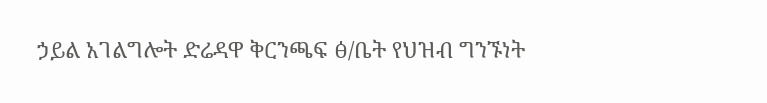ኃይል አገልግሎት ድሬዳዋ ቅርንጫፍ ፅ/ቤት የህዝብ ግንኙነት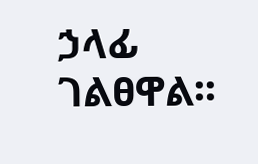ኃላፊ ገልፀዋል፡፡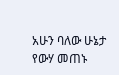አሁን ባለው ሁኔታ የውሃ መጠኑ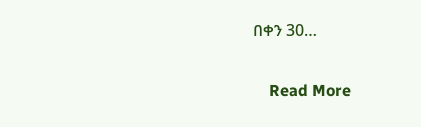በቀን 30…

    Read More